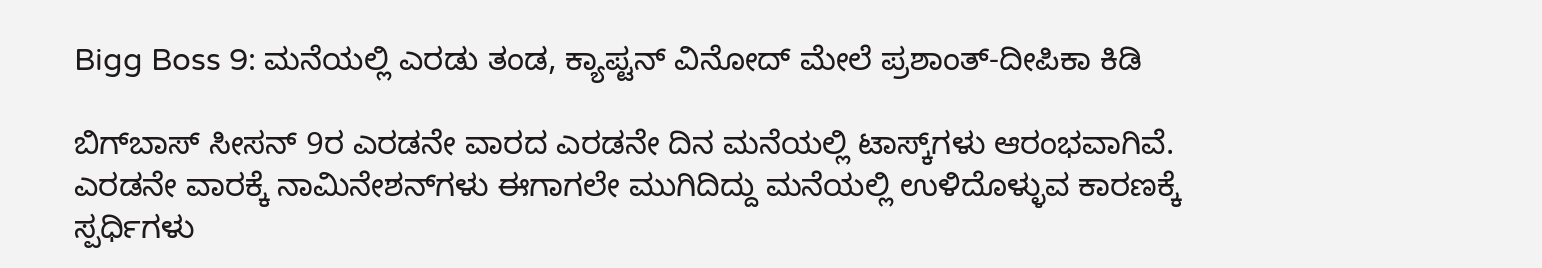Bigg Boss 9: ಮನೆಯಲ್ಲಿ ಎರಡು ತಂಡ, ಕ್ಯಾಪ್ಟನ್ ವಿನೋದ್ ಮೇಲೆ ಪ್ರಶಾಂತ್-ದೀಪಿಕಾ ಕಿಡಿ

ಬಿಗ್‌ಬಾಸ್ ಸೀಸನ್ 9ರ ಎರಡನೇ ವಾರದ ಎರಡನೇ ದಿನ ಮನೆಯಲ್ಲಿ ಟಾಸ್ಕ್‌ಗಳು ಆರಂಭವಾಗಿವೆ. ಎರಡನೇ ವಾರಕ್ಕೆ ನಾಮಿನೇಶನ್‌ಗಳು ಈಗಾಗಲೇ ಮುಗಿದಿದ್ದು ಮನೆಯಲ್ಲಿ ಉಳಿದೊಳ್ಳುವ ಕಾರಣಕ್ಕೆ ಸ್ಪರ್ಧಿಗಳು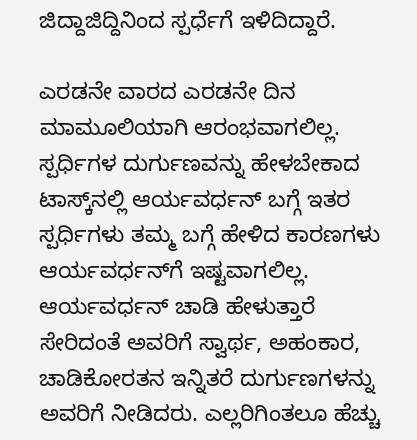ಜಿದ್ದಾಜಿದ್ದಿನಿಂದ ಸ್ಪರ್ಧೆಗೆ ಇಳಿದಿದ್ದಾರೆ.

ಎರಡನೇ ವಾರದ ಎರಡನೇ ದಿನ ಮಾಮೂಲಿಯಾಗಿ ಆರಂಭವಾಗಲಿಲ್ಲ. ಸ್ಪರ್ಧಿಗಳ ದುರ್ಗುಣವನ್ನು ಹೇಳಬೇಕಾದ ಟಾಸ್ಕ್‌ನಲ್ಲಿ ಆರ್ಯವರ್ಧನ್‌ ಬಗ್ಗೆ ಇತರ ಸ್ಪರ್ಧಿಗಳು ತಮ್ಮ ಬಗ್ಗೆ ಹೇಳಿದ ಕಾರಣಗಳು ಆರ್ಯವರ್ಧನ್‌ಗೆ ಇಷ್ಟವಾಗಲಿಲ್ಲ. ಆರ್ಯವರ್ಧನ್ ಚಾಡಿ ಹೇಳುತ್ತಾರೆ ಸೇರಿದಂತೆ ಅವರಿಗೆ ಸ್ವಾರ್ಥ, ಅಹಂಕಾರ, ಚಾಡಿಕೋರತನ ಇನ್ನಿತರೆ ದುರ್ಗುಣಗಳನ್ನು ಅವರಿಗೆ ನೀಡಿದರು. ಎಲ್ಲರಿಗಿಂತಲೂ ಹೆಚ್ಚು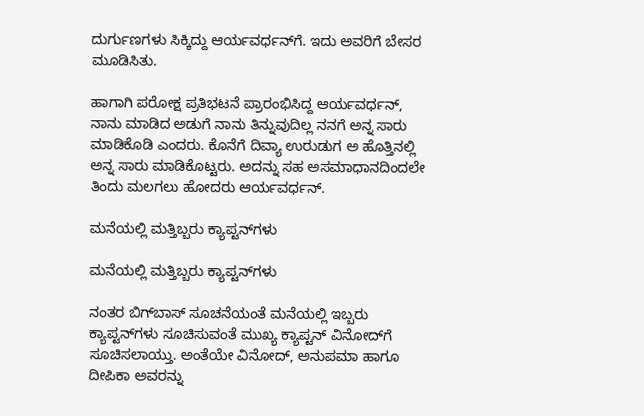ದುರ್ಗುಣಗಳು ಸಿಕ್ಕಿದ್ದು ಆರ್ಯವರ್ಧನ್‌ಗೆ. ಇದು ಅವರಿಗೆ ಬೇಸರ ಮೂಡಿಸಿತು.

ಹಾಗಾಗಿ ಪರೋಕ್ಷ ಪ್ರತಿಭಟನೆ ಪ್ರಾರಂಭಿಸಿದ್ದ ಆರ್ಯವರ್ಧನ್, ನಾನು ಮಾಡಿದ ಅಡುಗೆ ನಾನು ತಿನ್ನುವುದಿಲ್ಲ ನನಗೆ ಅನ್ನ ಸಾರು ಮಾಡಿಕೊಡಿ ಎಂದರು. ಕೊನೆಗೆ ದಿವ್ಯಾ ಉರುಡುಗ ಅ ಹೊತ್ತಿನಲ್ಲಿ ಅನ್ನ ಸಾರು ಮಾಡಿಕೊಟ್ಟರು. ಅದನ್ನು ಸಹ ಅಸಮಾಧಾನದಿಂದಲೇ ತಿಂದು ಮಲಗಲು ಹೋದರು ಆರ್ಯವರ್ಧನ್.

ಮನೆಯಲ್ಲಿ ಮತ್ತಿಬ್ಬರು ಕ್ಯಾಪ್ಟನ್‌ಗಳು

ಮನೆಯಲ್ಲಿ ಮತ್ತಿಬ್ಬರು ಕ್ಯಾಪ್ಟನ್‌ಗಳು

ನಂತರ ಬಿಗ್‌ಬಾಸ್ ಸೂಚನೆಯಂತೆ ಮನೆಯಲ್ಲಿ ಇಬ್ಬರು ಕ್ಯಾಪ್ಟನ್‌ಗಳು ಸೂಚಿಸುವಂತೆ ಮುಖ್ಯ ಕ್ಯಾಪ್ಟನ್‌ ವಿನೋದ್‌ಗೆ ಸೂಚಿಸಲಾಯ್ತು. ಅಂತೆಯೇ ವಿನೋದ್, ಅನುಪಮಾ ಹಾಗೂ ದೀಪಿಕಾ ಅವರನ್ನು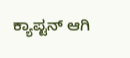ಕ್ಯಾಪ್ಟನ್ ಆಗಿ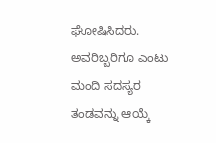ಘೋಷಿಸಿದರು. ಅವರಿಬ್ಬರಿಗೂ ಎಂಟು ಮಂದಿ ಸದಸ್ಯರ ತಂಡವನ್ನು ಆಯ್ಕೆ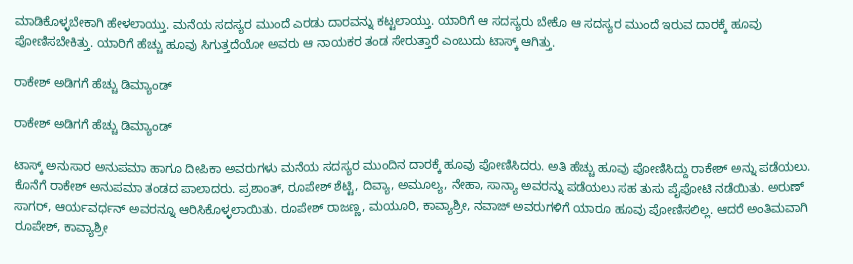ಮಾಡಿಕೊಳ್ಳಬೇಕಾಗಿ ಹೇಳಲಾಯ್ತು. ಮನೆಯ ಸದಸ್ಯರ ಮುಂದೆ ಎರಡು ದಾರವನ್ನು ಕಟ್ಟಲಾಯ್ತು. ಯಾರಿಗೆ ಆ ಸದಸ್ಯರು ಬೇಕೊ ಆ ಸದಸ್ಯರ ಮುಂದೆ ಇರುವ ದಾರಕ್ಕೆ ಹೂವು ಪೋಣಿಸಬೇಕಿತ್ತು. ಯಾರಿಗೆ ಹೆಚ್ಚು ಹೂವು ಸಿಗುತ್ತದೆಯೋ ಅವರು ಆ ನಾಯಕರ ತಂಡ ಸೇರುತ್ತಾರೆ ಎಂಬುದು ಟಾಸ್ಕ್ ಆಗಿತ್ತು.

ರಾಕೇಶ್ ಅಡಿಗಗೆ ಹೆಚ್ಚು ಡಿಮ್ಯಾಂಡ್

ರಾಕೇಶ್ ಅಡಿಗಗೆ ಹೆಚ್ಚು ಡಿಮ್ಯಾಂಡ್

ಟಾಸ್ಕ್ ಅನುಸಾರ ಅನುಪಮಾ ಹಾಗೂ ದೀಪಿಕಾ ಅವರುಗಳು ಮನೆಯ ಸದಸ್ಯರ ಮುಂದಿನ ದಾರಕ್ಕೆ ಹೂವು ಪೋಣಿಸಿದರು. ಅತಿ ಹೆಚ್ಚು ಹೂವು ಪೋಣಿಸಿದ್ದು ರಾಕೇಶ್ ಅನ್ನು ಪಡೆಯಲು. ಕೊನೆಗೆ ರಾಕೇಶ್ ಅನುಪಮಾ ತಂಡದ ಪಾಲಾದರು. ಪ್ರಶಾಂತ್, ರೂಪೇಶ್ ಶೆಟ್ಟಿ, ದಿವ್ಯಾ, ಅಮೂಲ್ಯ, ನೇಹಾ, ಸಾನ್ಯಾ ಅವರನ್ನು ಪಡೆಯಲು ಸಹ ತುಸು ಪೈಪೋಟಿ ನಡೆಯಿತು. ಅರುಣ್ ಸಾಗರ್, ಆರ್ಯವರ್ಧನ್ ಅವರನ್ನೂ ಆರಿಸಿಕೊಳ್ಳಲಾಯಿತು. ರೂಪೇಶ್ ರಾಜಣ್ಣ, ಮಯೂರಿ, ಕಾವ್ಯಾಶ್ರೀ, ನವಾಜ್ ಅವರುಗಳಿಗೆ ಯಾರೂ ಹೂವು ಪೋಣಿಸಲಿಲ್ಲ. ಆದರೆ ಅಂತಿಮವಾಗಿ ರೂಪೇಶ್, ಕಾವ್ಯಾಶ್ರೀ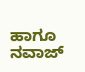ಹಾಗೂ ನವಾಜ್‌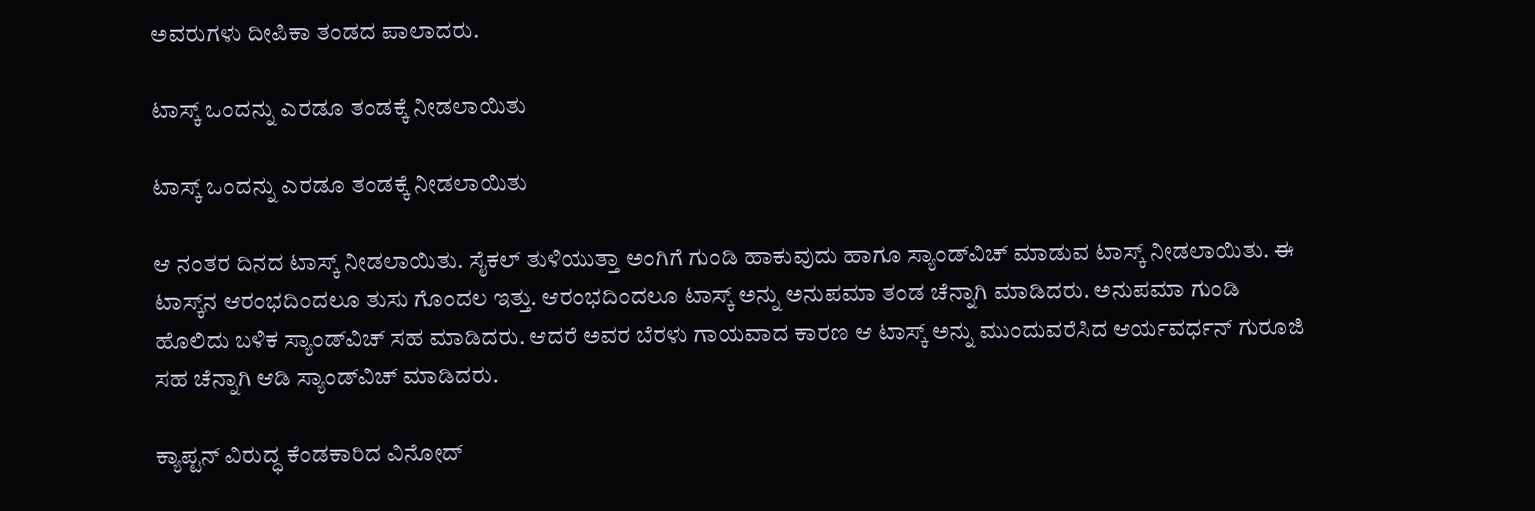ಅವರುಗಳು ದೀಪಿಕಾ ತಂಡದ ಪಾಲಾದರು.

ಟಾಸ್ಕ್‌ ಒಂದನ್ನು ಎರಡೂ ತಂಡಕ್ಕೆ ನೀಡಲಾಯಿತು

ಟಾಸ್ಕ್‌ ಒಂದನ್ನು ಎರಡೂ ತಂಡಕ್ಕೆ ನೀಡಲಾಯಿತು

ಆ ನಂತರ ದಿನದ ಟಾಸ್ಕ್‌ ನೀಡಲಾಯಿತು. ಸೈಕಲ್ ತುಳಿಯುತ್ತಾ ಅಂಗಿಗೆ ಗುಂಡಿ ಹಾಕುವುದು ಹಾಗೂ ಸ್ಯಾಂಡ್‌ವಿಚ್ ಮಾಡುವ ಟಾಸ್ಕ್‌ ನೀಡಲಾಯಿತು. ಈ ಟಾಸ್ಕ್‌ನ ಆರಂಭದಿಂದಲೂ ತುಸು ಗೊಂದಲ ಇತ್ತು. ಆರಂಭದಿಂದಲೂ ಟಾಸ್ಕ್‌ ಅನ್ನು ಅನುಪಮಾ ತಂಡ ಚೆನ್ನಾಗಿ ಮಾಡಿದರು. ಅನುಪಮಾ ಗುಂಡಿ ಹೊಲಿದು ಬಳಿಕ ಸ್ಯಾಂಡ್‌ವಿಚ್ ಸಹ ಮಾಡಿದರು. ಆದರೆ ಅವರ ಬೆರಳು ಗಾಯವಾದ ಕಾರಣ ಆ ಟಾಸ್ಕ್‌ ಅನ್ನು ಮುಂದುವರೆಸಿದ ಆರ್ಯವರ್ಧನ್ ಗುರೂಜಿ ಸಹ ಚೆನ್ನಾಗಿ ಆಡಿ ಸ್ಯಾಂಡ್‌ವಿಚ್ ಮಾಡಿದರು.

ಕ್ಯಾಪ್ಟನ್ ವಿರುದ್ಧ ಕೆಂಡಕಾರಿದ ವಿನೋದ್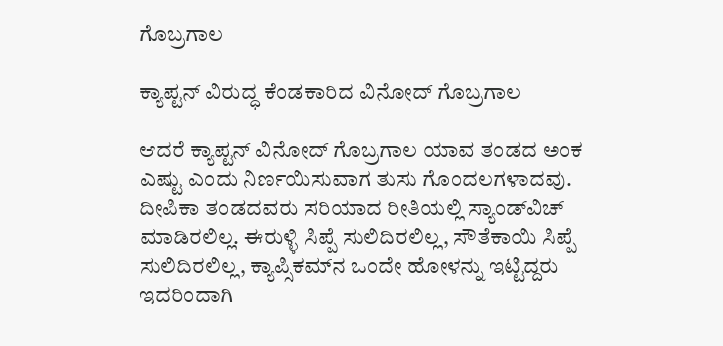ಗೊಬ್ರಗಾಲ

ಕ್ಯಾಪ್ಟನ್ ವಿರುದ್ಧ ಕೆಂಡಕಾರಿದ ವಿನೋದ್ ಗೊಬ್ರಗಾಲ

ಆದರೆ ಕ್ಯಾಪ್ಟನ್ ವಿನೋದ್ ಗೊಬ್ರಗಾಲ ಯಾವ ತಂಡದ ಅಂಕ ಎಷ್ಟು ಎಂದು ನಿರ್ಣಯಿಸುವಾಗ ತುಸು ಗೊಂದಲಗಳಾದವು. ದೀಪಿಕಾ ತಂಡದವರು ಸರಿಯಾದ ರೀತಿಯಲ್ಲಿ ಸ್ಯಾಂಡ್‌ವಿಚ್ ಮಾಡಿರಲಿಲ್ಲ. ಈರುಳ್ಳಿ ಸಿಪ್ಪೆ ಸುಲಿದಿರಲಿಲ್ಲ, ಸೌತೆಕಾಯಿ ಸಿಪ್ಪೆ ಸುಲಿದಿರಲಿಲ್ಲ, ಕ್ಯಾಪ್ಸಿಕಮ್‌ನ ಒಂದೇ ಹೋಳನ್ನು ಇಟ್ಟಿದ್ದರು ಇದರಿಂದಾಗಿ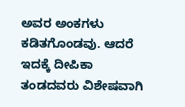ಅವರ ಅಂಕಗಳು ಕಡಿತಗೊಂಡವು. ಆದರೆ ಇದಕ್ಕೆ ದೀಪಿಕಾ ತಂಡದವರು ವಿಶೇಷವಾಗಿ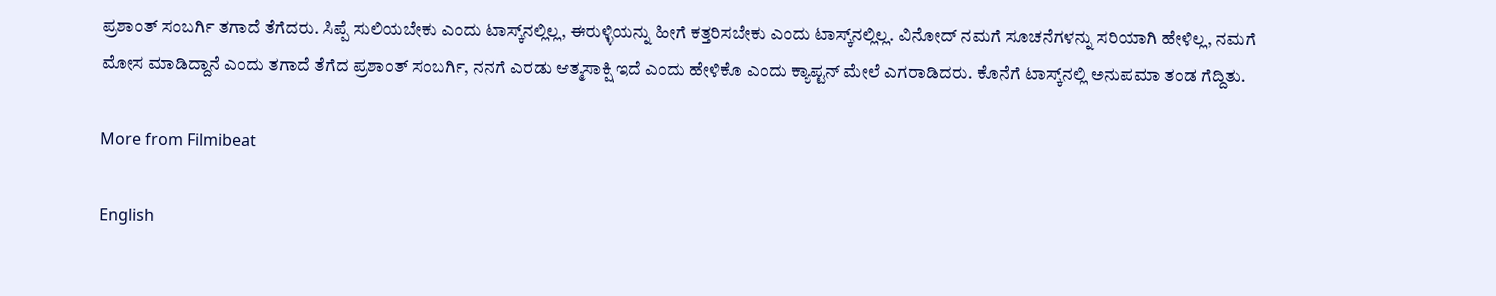ಪ್ರಶಾಂತ್ ಸಂಬರ್ಗಿ ತಗಾದೆ ತೆಗೆದರು. ಸಿಪ್ಪೆ ಸುಲಿಯಬೇಕು ಎಂದು ಟಾಸ್ಕ್‌ನಲ್ಲಿಲ್ಲ, ಈರುಳ್ಳಿಯನ್ನು ಹೀಗೆ ಕತ್ತರಿಸಬೇಕು ಎಂದು ಟಾಸ್ಕ್‌ನಲ್ಲಿಲ್ಲ. ವಿನೋದ್ ನಮಗೆ ಸೂಚನೆಗಳನ್ನು ಸರಿಯಾಗಿ ಹೇಳಿಲ್ಲ, ನಮಗೆ ಮೋಸ ಮಾಡಿದ್ದಾನೆ ಎಂದು ತಗಾದೆ ತೆಗೆದ ಪ್ರಶಾಂತ್ ಸಂಬರ್ಗಿ, ನನಗೆ ಎರಡು ಆತ್ಮಸಾಕ್ಷಿ ಇದೆ ಎಂದು ಹೇಳಿಕೊ ಎಂದು ಕ್ಯಾಪ್ಟನ್ ಮೇಲೆ ಎಗರಾಡಿದರು. ಕೊನೆಗೆ ಟಾಸ್ಕ್‌ನಲ್ಲಿ ಅನುಪಮಾ ತಂಡ ಗೆದ್ದಿತು.

More from Filmibeat

English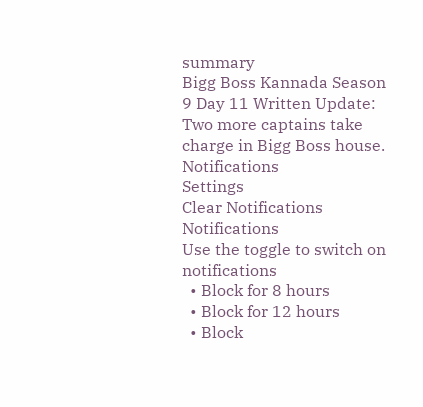summary
Bigg Boss Kannada Season 9 Day 11 Written Update: Two more captains take charge in Bigg Boss house.
Notifications
Settings
Clear Notifications
Notifications
Use the toggle to switch on notifications
  • Block for 8 hours
  • Block for 12 hours
  • Block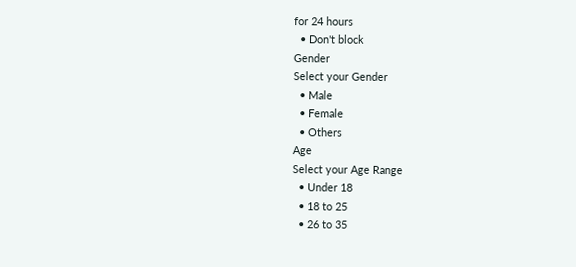for 24 hours
  • Don't block
Gender
Select your Gender
  • Male
  • Female
  • Others
Age
Select your Age Range
  • Under 18
  • 18 to 25
  • 26 to 35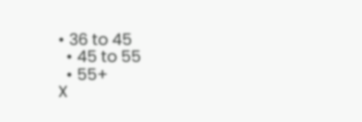• 36 to 45
  • 45 to 55
  • 55+
X